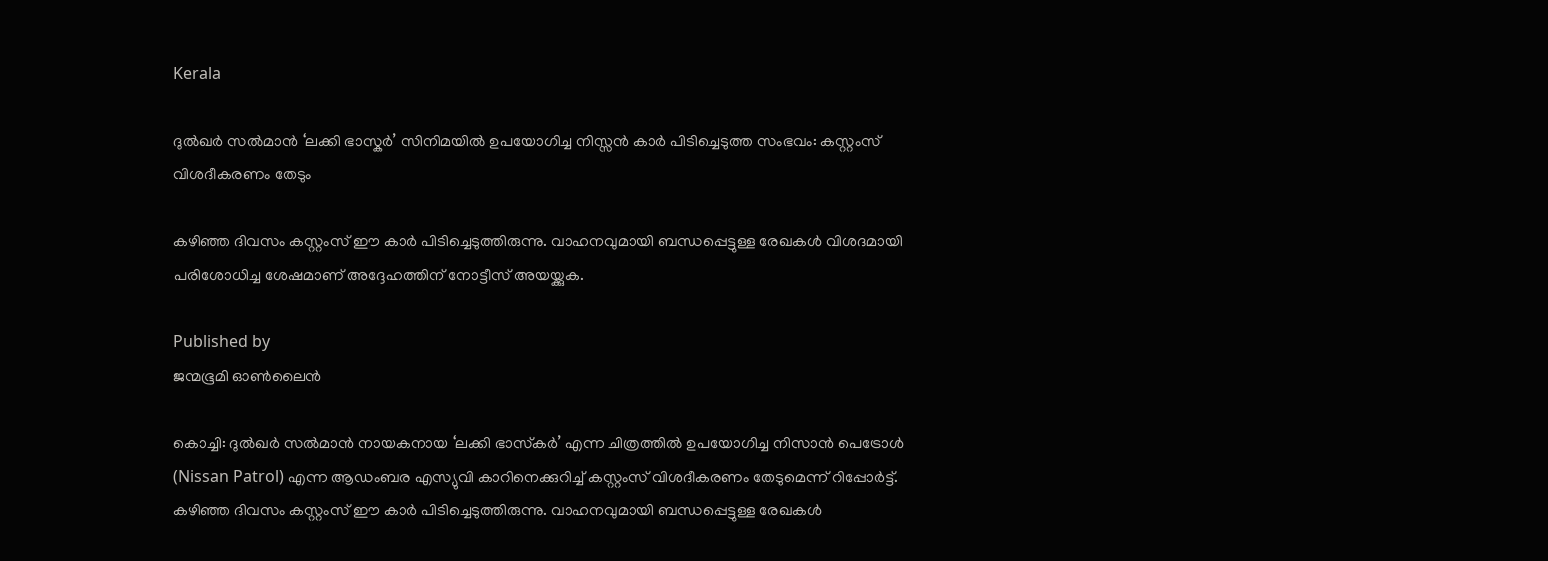Kerala

ദുല്‍ഖര്‍ സല്‍മാന്‍ ‘ലക്കി ഭാസ്കര്‍’ സിനിമയില്‍ ഉപയോഗിച്ച നിസ്സന്‍ കാര്‍ പിടിച്ചെടുത്ത സംഭവം: കസ്റ്റംസ് വിശദീകരണം തേടും

കഴിഞ്ഞ ദിവസം കസ്റ്റംസ് ഈ കാര്‍ പിടിച്ചെടുത്തിരുന്നു. വാഹനവുമായി ബന്ധപ്പെട്ടുള്ള രേഖകള്‍ വിശദമായി പരിശോധിച്ച ശേഷമാണ് അദ്ദേഹത്തിന് നോട്ടീസ് അയയ്ക്കുക.

Published by
ജന്മഭൂമി ഓണ്‍ലൈന്‍

കൊച്ചി: ദുല്‍ഖര്‍ സല്‍മാന്‍ നായകനായ ‘ലക്കി ഭാസ്‌കര്‍’ എന്ന ചിത്രത്തില്‍ ഉപയോഗിച്ച നിസാന്‍ പെട്രോള്‍ (Nissan Patrol) എന്ന ആഡംബര എസ്യുവി കാറിനെക്കുറിച്ച് കസ്റ്റംസ് വിശദീകരണം തേടുമെന്ന് റിപ്പോര്‍ട്ട്. കഴിഞ്ഞ ദിവസം കസ്റ്റംസ് ഈ കാര്‍ പിടിച്ചെടുത്തിരുന്നു. വാഹനവുമായി ബന്ധപ്പെട്ടുള്ള രേഖകള്‍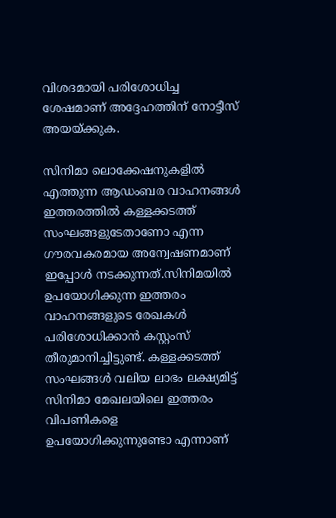വിശദമായി പരിശോധിച്ച ശേഷമാണ് അദ്ദേഹത്തിന് നോട്ടീസ് അയയ്‌ക്കുക.

സിനിമാ ലൊക്കേഷനുകളില്‍ എത്തുന്ന ആഡംബര വാഹനങ്ങള്‍ ഇത്തരത്തില്‍ കള്ളക്കടത്ത് സംഘങ്ങളുടേതാണോ എന്ന ഗൗരവകരമായ അന്വേഷണമാണ് ഇപ്പോള്‍ നടക്കുന്നത്.സിനിമയില്‍ ഉപയോഗിക്കുന്ന ഇത്തരം വാഹനങ്ങളുടെ രേഖകള്‍ പരിശോധിക്കാന്‍ കസ്റ്റംസ് തീരുമാനിച്ചിട്ടുണ്ട്. കള്ളക്കടത്ത് സംഘങ്ങള്‍ വലിയ ലാഭം ലക്ഷ്യമിട്ട് സിനിമാ മേഖലയിലെ ഇത്തരം വിപണികളെ ഉപയോഗിക്കുന്നുണ്ടോ എന്നാണ്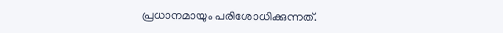പ്രധാനമായും പരിശോധിക്കുന്നത്.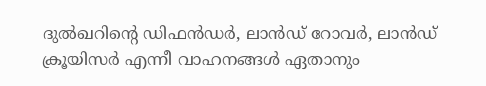ദുല്‍ഖറിന്റെ ഡിഫന്‍ഡര്‍, ലാന്‍ഡ് റോവര്‍, ലാന്‍ഡ് ക്രൂയിസര്‍ എന്നീ വാഹനങ്ങള്‍ ഏതാനും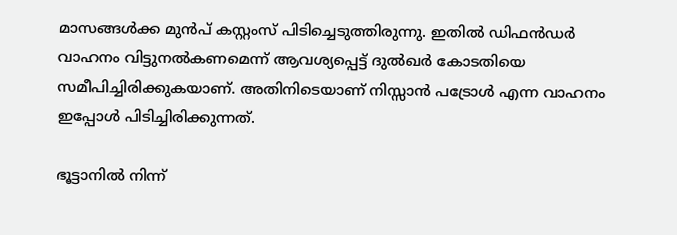മാസങ്ങള്‍ക്ക മുന്‍പ് കസ്റ്റംസ് പിടിച്ചെടുത്തിരുന്നു. ഇതില്‍ ഡിഫന്‍ഡര്‍ വാഹനം വിട്ടുനല്‍കണമെന്ന് ആവശ്യപ്പെട്ട് ദുല്‍ഖര്‍ കോടതിയെ സമീപിച്ചിരിക്കുകയാണ്. അതിനിടെയാണ് നിസ്സാന്‍ പട്രോള്‍ എന്ന വാഹനം ഇപ്പോള്‍ പിടിച്ചിരിക്കുന്നത്.

ഭൂട്ടാനില്‍ നിന്ന്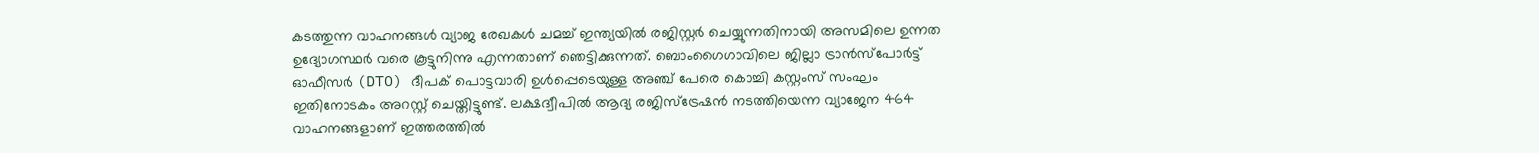കടത്തുന്ന വാഹനങ്ങള്‍ വ്യാജ രേഖകള്‍ ചമച്ച് ഇന്ത്യയില്‍ രജിസ്റ്റര്‍ ചെയ്യുന്നതിനായി അസമിലെ ഉന്നത ഉദ്യോഗസ്ഥര്‍ വരെ കൂട്ടുനിന്നു എന്നതാണ് ഞെട്ടിക്കുന്നത്. ബൊംഗൈഗാവിലെ ജില്ലാ ട്രാന്‍സ്‌പോര്‍ട്ട് ഓഫീസര്‍ (DTO) ദീപക് പൊട്ടവാരി ഉള്‍പ്പെടെയുള്ള അഞ്ച് പേരെ കൊച്ചി കസ്റ്റംസ് സംഘം ഇതിനോടകം അറസ്റ്റ് ചെയ്തിട്ടുണ്ട്. ലക്ഷദ്വീപില്‍ ആദ്യ രജിസ്‌ട്രേഷന്‍ നടത്തിയെന്ന വ്യാജേന 464 വാഹനങ്ങളാണ് ഇത്തരത്തില്‍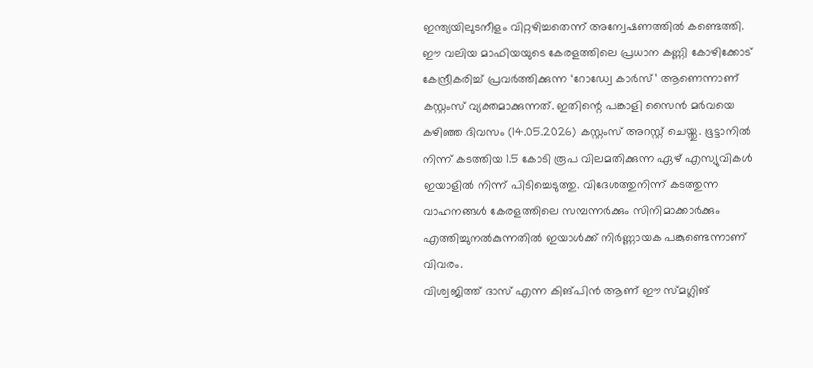ഇന്ത്യയിലുടനീളം വിറ്റഴിച്ചതെന്ന് അന്വേഷണത്തില്‍ കണ്ടെത്തി.
ഈ വലിയ മാഫിയയുടെ കേരളത്തിലെ പ്രധാന കണ്ണി കോഴിക്കോട് കേന്ദ്രീകരിച്ച് പ്രവര്‍ത്തിക്കുന്ന ‘റോഡ്വേ കാര്‍സ്’ ആണെന്നാണ് കസ്റ്റംസ് വ്യക്തമാക്കുന്നത്. ഇതിന്റെ പങ്കാളി സൈന്‍ മര്‍വയെ കഴിഞ്ഞ ദിവസം (14.05.2026) കസ്റ്റംസ് അറസ്റ്റ് ചെയ്തു. ഭൂട്ടാനില്‍ നിന്ന് കടത്തിയ 1.5 കോടി രൂപ വിലമതിക്കുന്ന ഏഴ് എസ്യുവികള്‍ ഇയാളില്‍ നിന്ന് പിടിച്ചെടുത്തു. വിദേശത്തുനിന്ന് കടത്തുന്ന വാഹനങ്ങള്‍ കേരളത്തിലെ സമ്പന്നര്‍ക്കും സിനിമാക്കാര്‍ക്കും എത്തിച്ചുനല്‍കുന്നതില്‍ ഇയാള്‍ക്ക് നിര്‍ണ്ണായക പങ്കുണ്ടെന്നാണ് വിവരം.
വിശ്വജിത്ത് ദാസ് എന്ന കിങ്പിന്‍ ആണ് ഈ സ്മഗ്ലിങ്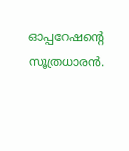ഓപ്പറേഷന്റെ സൂത്രധാരന്‍.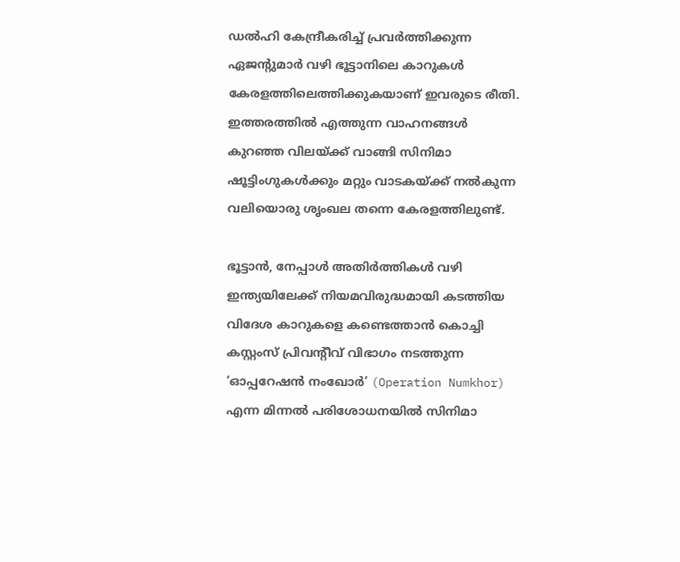ഡല്‍ഹി കേന്ദ്രീകരിച്ച് പ്രവര്‍ത്തിക്കുന്ന ഏജന്റുമാര്‍ വഴി ഭൂട്ടാനിലെ കാറുകള്‍ കേരളത്തിലെത്തിക്കുകയാണ് ഇവരുടെ രീതി. ഇത്തരത്തില്‍ എത്തുന്ന വാഹനങ്ങള്‍ കുറഞ്ഞ വിലയ്‌ക്ക് വാങ്ങി സിനിമാ ഷൂട്ടിംഗുകള്‍ക്കും മറ്റും വാടകയ്‌ക്ക് നല്‍കുന്ന വലിയൊരു ശൃംഖല തന്നെ കേരളത്തിലുണ്ട്.

ഭൂട്ടാന്‍, നേപ്പാള്‍ അതിര്‍ത്തികള്‍ വഴി ഇന്ത്യയിലേക്ക് നിയമവിരുദ്ധമായി കടത്തിയ വിദേശ കാറുകളെ കണ്ടെത്താന്‍ കൊച്ചി കസ്റ്റംസ് പ്രിവന്‍റീവ് വിഭാഗം നടത്തുന്ന ‘ഓപ്പറേഷന്‍ നംഖോര്‍’ (Operation Numkhor) എന്ന മിന്നല്‍ പരിശോധനയില്‍ സിനിമാ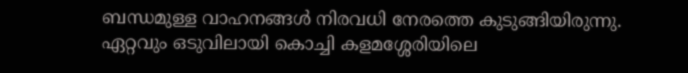ബന്ധമുള്ള വാഹനങ്ങള്‍ നിരവധി നേരത്തെ കുടുങ്ങിയിരുന്നു. ഏറ്റവും ഒടുവിലായി കൊച്ചി കളമശ്ശേരിയിലെ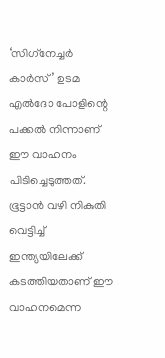‘സിഗ്‌നേച്ചര്‍ കാര്‍സ്’ ഉടമ എല്‍ദോ പോളിന്റെ പക്കല്‍ നിന്നാണ് ഈ വാഹനം പിടിച്ചെടുത്തത്. ഭൂട്ടാന്‍ വഴി നികുതി വെട്ടിച്ച് ഇന്ത്യയിലേക്ക് കടത്തിയതാണ് ഈ വാഹനമെന്ന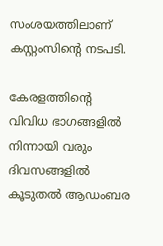സംശയത്തിലാണ് കസ്റ്റംസിന്റെ നടപടി.

കേരളത്തിന്റെ വിവിധ ഭാഗങ്ങളില്‍ നിന്നായി വരും ദിവസങ്ങളില്‍ കൂടുതല്‍ ആഡംബര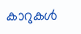കാറുകള്‍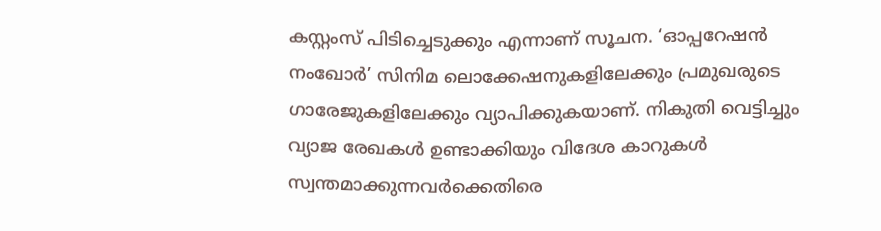കസ്റ്റംസ് പിടിച്ചെടുക്കും എന്നാണ് സൂചന. ‘ഓപ്പറേഷന്‍ നംഖോര്‍’ സിനിമ ലൊക്കേഷനുകളിലേക്കും പ്രമുഖരുടെ ഗാരേജുകളിലേക്കും വ്യാപിക്കുകയാണ്. നികുതി വെട്ടിച്ചും വ്യാജ രേഖകള്‍ ഉണ്ടാക്കിയും വിദേശ കാറുകള്‍ സ്വന്തമാക്കുന്നവര്‍ക്കെതിരെ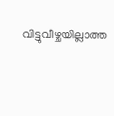വിട്ടുവീഴ്ചയില്ലാത്ത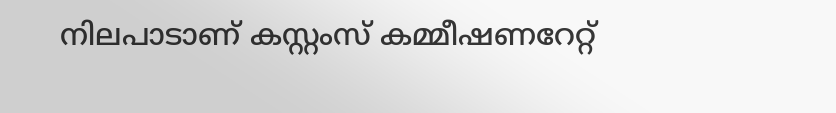നിലപാടാണ് കസ്റ്റംസ് കമ്മീഷണറേറ്റ്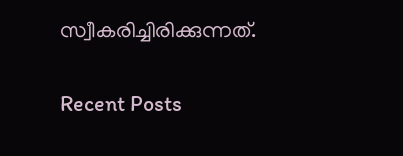സ്വീകരിച്ചിരിക്കുന്നത്.

Recent Posts